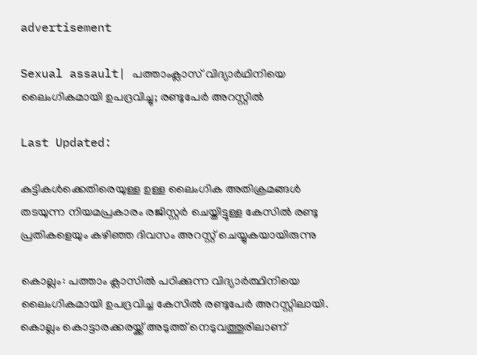advertisement

Sexual assault| പത്താംക്ലാസ് വിദ്യാർഥിനിയെ ലൈംഗികമായി ഉപദ്രവിച്ചു; രണ്ടുപേർ അറസ്റ്റിൽ

Last Updated:

കുട്ടികൾക്കെതിരെയുള്ള ഉള്ള ലൈംഗിക അതിക്രമങ്ങൾ തടയുന്ന നിയമപ്രകാരം രജിസ്റ്റർ ചെയ്തിട്ടുള്ള കേസിൽ രണ്ടു പ്രതികളെയും കഴിഞ്ഞ ദിവസം അറസ്റ്റ് ചെയ്യുകയായിരുന്നു

കൊല്ലം: പത്താം ക്ലാസിൽ പഠിക്കുന്ന വിദ്യാർത്ഥിനിയെ ലൈംഗികമായി ഉപദ്രവിച്ച കേസിൽ രണ്ടുപേർ അറസ്റ്റിലായി. കൊല്ലം കൊട്ടാരക്കരയ്ക്ക് അടുത്ത് നെടുവത്തൂരിലാണ്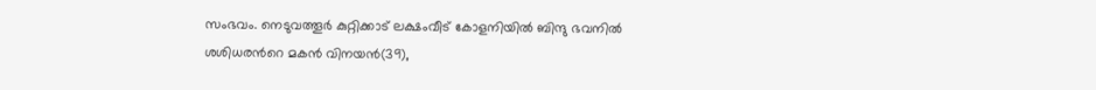സംഭവം. നെടുവത്തൂർ കുറ്റിക്കാട് ലക്ഷംവീട് കോളനിയിൽ ബിന്ദു ഭവനിൽ ശശിധരന്‍റെ മകൻ വിനയൻ(39),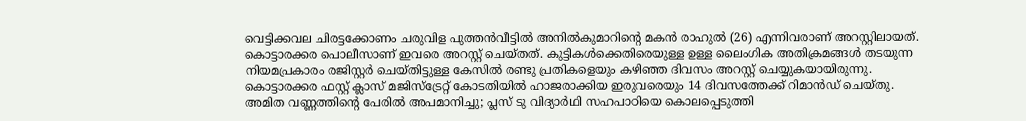വെട്ടിക്കവല ചിരട്ടക്കോണം ചരുവിള പുത്തൻവീട്ടിൽ അനിൽകുമാറിന്‍റെ മകൻ രാഹുൽ (26) എന്നിവരാണ് അറസ്റ്റിലായത്.
കൊട്ടാരക്കര പൊലീസാണ് ഇവരെ അറസ്റ്റ് ചെയ്തത്. കുട്ടികൾക്കെതിരെയുള്ള ഉള്ള ലൈംഗിക അതിക്രമങ്ങൾ തടയുന്ന നിയമപ്രകാരം രജിസ്റ്റർ ചെയ്തിട്ടുള്ള കേസിൽ രണ്ടു പ്രതികളെയും കഴിഞ്ഞ ദിവസം അറസ്റ്റ് ചെയ്യുകയായിരുന്നു. കൊട്ടാരക്കര ഫസ്റ്റ് ക്ലാസ് മജിസ്ട്രേറ്റ് കോടതിയിൽ ഹാജരാക്കിയ ഇരുവരെയും 14 ദിവസത്തേക്ക് റിമാൻഡ് ചെയ്തു.
അമിത വണ്ണത്തിന്റെ പേരിൽ അപമാനിച്ചു; പ്ലസ് ടു വിദ്യാർഥി സഹപാഠിയെ കൊലപ്പെടുത്തി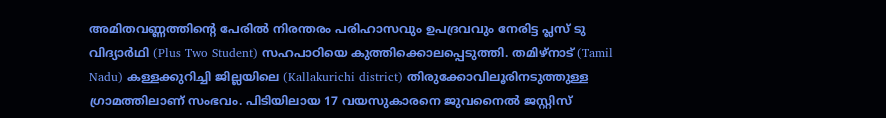അമിതവണ്ണത്തിന്റെ പേരിൽ നിരന്തരം പരിഹാസവും ഉപദ്രവവും നേരിട്ട പ്ലസ് ടു വിദ്യാർഥി (Plus Two Student) സഹപാഠിയെ കുത്തിക്കൊലപ്പെടുത്തി. തമിഴ്നാട് (Tamil Nadu) കള്ളക്കുറിച്ചി ജില്ലയിലെ (Kallakurichi district) തിരുക്കോവിലൂരിനടുത്തുള്ള ഗ്രാമത്തിലാണ് സംഭവം. പിടിയിലായ 17 വയസുകാരനെ ജുവനൈൽ ജസ്റ്റിസ്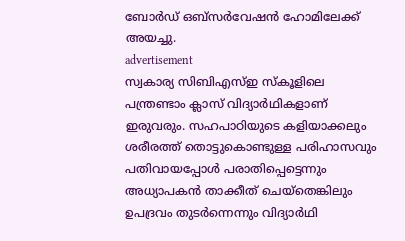ബോർഡ് ഒബ്സർവേഷൻ ഹോമിലേക്ക് അയച്ചു.
advertisement
സ്വകാര്യ സിബിഎസ്ഇ സ്‌കൂളിലെ പന്ത്രണ്ടാം ക്ലാസ് വിദ്യാർഥികളാണ് ഇരുവരും. സഹപാഠിയുടെ കളിയാക്കലും ശരീരത്ത് തൊട്ടുകൊണ്ടുള്ള പരിഹാസവും പതിവായപ്പോൾ പരാതിപ്പെട്ടെന്നും അധ്യാപകൻ താക്കീത് ചെയ്തെങ്കിലും ഉപദ്രവം തുടർന്നെന്നും വിദ്യാർഥി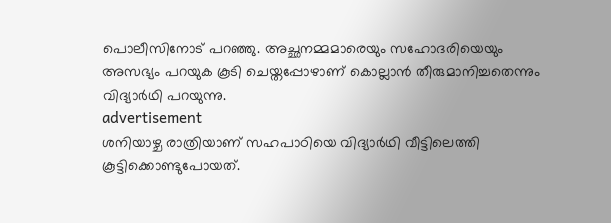പൊലീസിനോട് പറഞ്ഞു. അച്ഛനമ്മമാരെയും സഹോദരിയെയും അസഭ്യം പറയുക കൂടി ചെയ്തപ്പോഴാണ് കൊല്ലാൻ തീരുമാനിച്ചതെന്നും വിദ്യാർഥി പറയുന്നു.
advertisement
ശനിയാഴ്ച രാത്രിയാണ് സഹപാഠിയെ വിദ്യാർഥി വീട്ടിലെത്തി കൂട്ടിക്കൊണ്ടുപോയത്.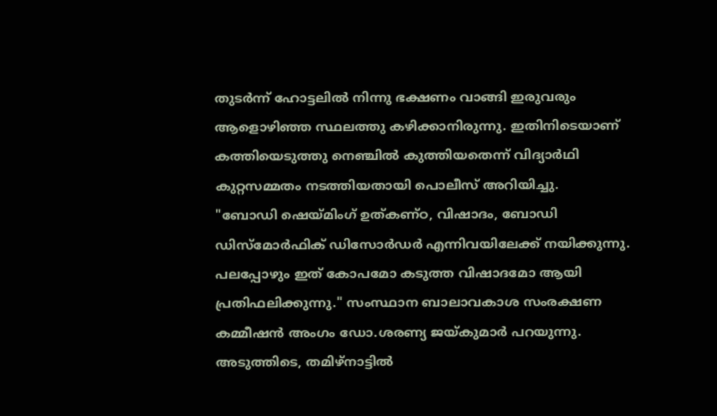തുടർന്ന് ഹോട്ടലിൽ നിന്നു ഭക്ഷണം വാങ്ങി ഇരുവരും ആളൊഴിഞ്ഞ സ്ഥലത്തു കഴിക്കാനിരുന്നു. ഇതിനിടെയാണ് കത്തിയെടുത്തു നെഞ്ചിൽ കുത്തിയതെന്ന് വിദ്യാർഥി കുറ്റസമ്മതം നടത്തിയതായി പൊലീസ് അറിയിച്ചു.
"ബോഡി ഷെയ്മിംഗ് ഉത്കണ്ഠ, വിഷാദം, ബോഡി ഡിസ്മോർഫിക് ഡിസോർഡർ എന്നിവയിലേക്ക് നയിക്കുന്നു. പലപ്പോഴും ഇത് കോപമോ കടുത്ത വിഷാദമോ ആയി പ്രതിഫലിക്കുന്നു." സംസ്ഥാന ബാലാവകാശ സംരക്ഷണ കമ്മീഷൻ അംഗം ഡോ.ശരണ്യ ജയ്കുമാർ പറയുന്നു.
അടുത്തിടെ, തമിഴ്‌നാട്ടിൽ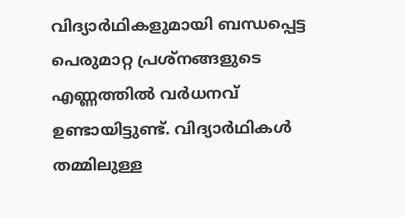വിദ്യാർഥികളുമായി ബന്ധപ്പെട്ട പെരുമാറ്റ പ്രശ്‌നങ്ങളുടെ എണ്ണത്തിൽ വർധനവ് ഉണ്ടായിട്ടുണ്ട്. വിദ്യാർഥികൾ തമ്മിലുള്ള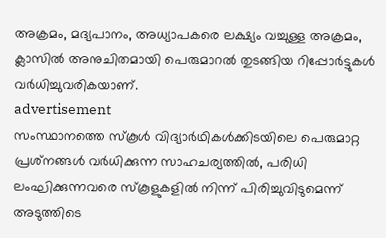അക്രമം, മദ്യപാനം, അധ്യാപകരെ ലക്ഷ്യം വച്ചുള്ള അക്രമം, ക്ലാസിൽ അനുചിതമായി പെരുമാറൽ തുടങ്ങിയ റിപ്പോർട്ടുകൾ വർധിച്ചുവരികയാണ്.
advertisement
സംസ്ഥാനത്തെ സ്‌കൂൾ വിദ്യാർഥികൾക്കിടയിലെ പെരുമാറ്റ പ്രശ്‌നങ്ങൾ വർധിക്കുന്ന സാഹചര്യത്തിൽ, പരിധി ലംഘിക്കുന്നവരെ സ്‌കൂളുകളിൽ നിന്ന് പിരിച്ചുവിടുമെന്ന് അടുത്തിടെ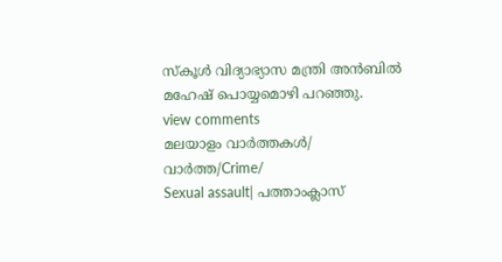സ്‌കൂൾ വിദ്യാഭ്യാസ മന്ത്രി അൻബിൽ മഹേഷ് പൊയ്യമൊഴി പറഞ്ഞു.
view comments
മലയാളം വാർത്തകൾ/ വാർത്ത/Crime/
Sexual assault| പത്താംക്ലാസ്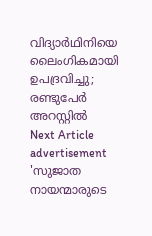വിദ്യാർഥിനിയെ ലൈംഗികമായി ഉപദ്രവിച്ചു; രണ്ടുപേർ അറസ്റ്റിൽ
Next Article
advertisement
'സുജാത നായന്മാരുടെ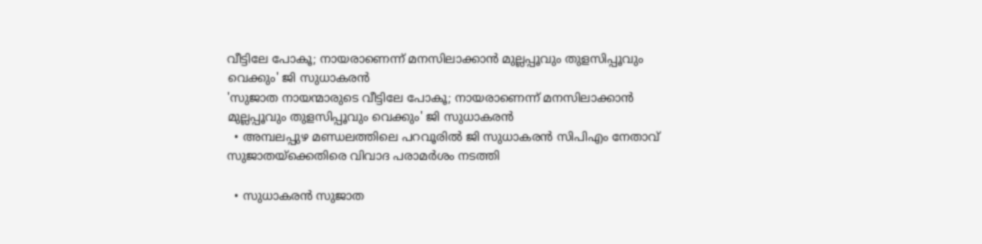വീട്ടിലേ പോകൂ; നായരാണെന്ന് മനസിലാക്കാൻ മുല്ലപ്പൂവും തുളസിപ്പൂവും വെക്കും' ജി സുധാകരൻ
'സുജാത നായന്മാരുടെ വീട്ടിലേ പോകൂ; നായരാണെന്ന് മനസിലാക്കാൻ മുല്ലപ്പൂവും തുളസിപ്പൂവും വെക്കും' ജി സുധാകരൻ
  • അമ്പലപ്പുഴ മണ്ഡലത്തിലെ പറവൂരിൽ ജി സുധാകരൻ സിപിഎം നേതാവ് സുജാതയ്‌ക്കെതിരെ വിവാദ പരാമർശം നടത്തി

  • സുധാകരൻ സുജാത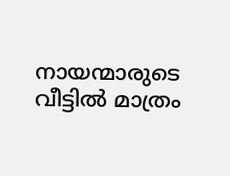നായന്മാരുടെ വീട്ടിൽ മാത്രം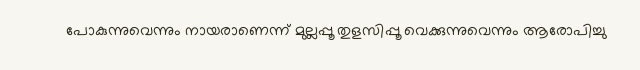പോകുന്നുവെന്നും നായരാണെന്ന് മുല്ലപ്പൂ തുളസിപ്പൂ വെക്കുന്നുവെന്നും ആരോപിച്ചു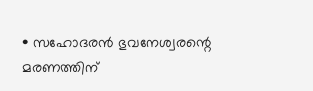• സഹോദരൻ ഭുവനേശ്വരന്റെ മരണത്തിന്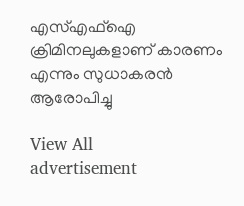എസ്എഫ്ഐ ക്രിമിനലുകളാണ് കാരണം എന്നും സുധാകരൻ ആരോപിച്ചു

View All
advertisement